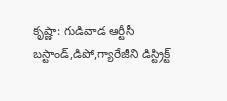కృష్ణా: గుడివాడ ఆర్టీసీ బస్టాండ్,డిపో,గ్యారేజీని డిస్ట్రిక్ట్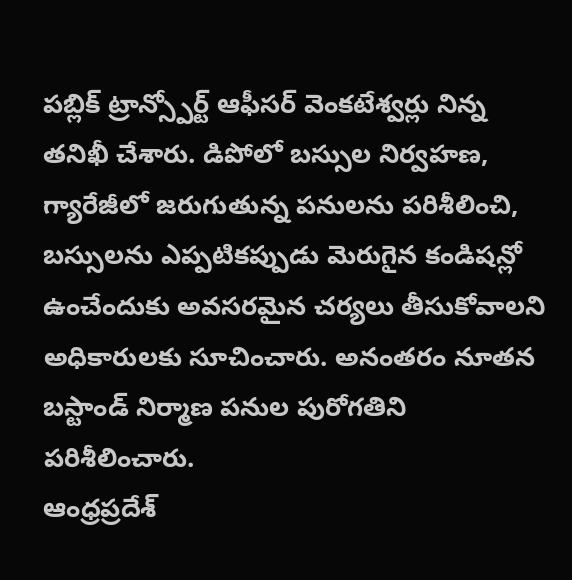పబ్లిక్ ట్రాన్స్పోర్ట్ ఆఫీసర్ వెంకటేశ్వర్లు నిన్న తనిఖీ చేశారు. డిపోలో బస్సుల నిర్వహణ, గ్యారేజీలో జరుగుతున్న పనులను పరిశీలించి, బస్సులను ఎప్పటికప్పుడు మెరుగైన కండిషన్లో ఉంచేందుకు అవసరమైన చర్యలు తీసుకోవాలని అధికారులకు సూచించారు. అనంతరం నూతన బస్టాండ్ నిర్మాణ పనుల పురోగతిని పరిశీలించారు.
ఆంధ్రప్రదేశ్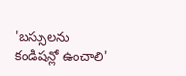'బస్సులను కండిషన్లో ఉంచాలి'